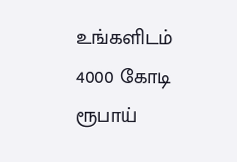உங்களிடம் 4000 கோடி ரூபாய்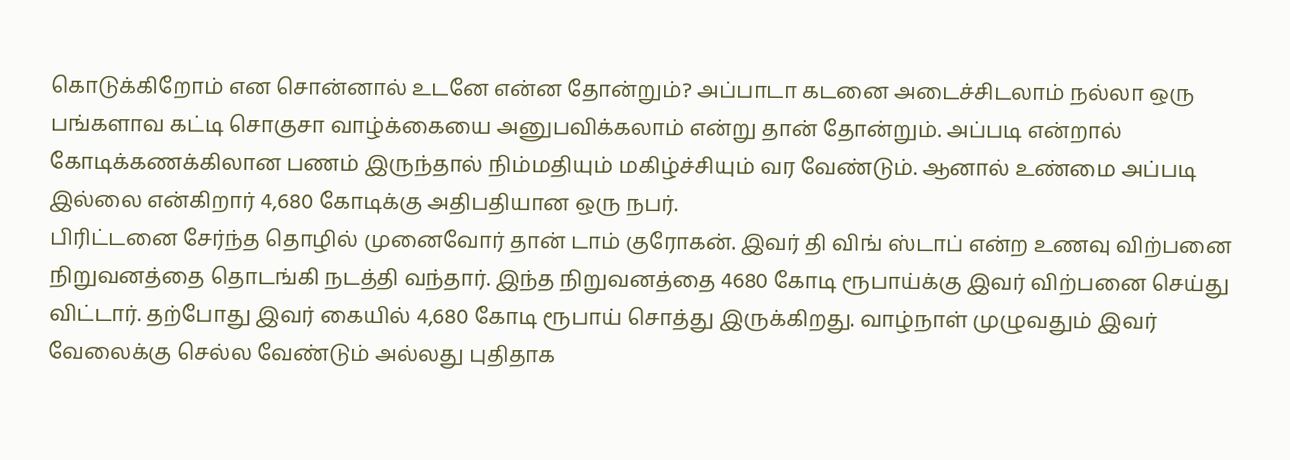கொடுக்கிறோம் என சொன்னால் உடனே என்ன தோன்றும்? அப்பாடா கடனை அடைச்சிடலாம் நல்லா ஒரு பங்களாவ கட்டி சொகுசா வாழ்க்கையை அனுபவிக்கலாம் என்று தான் தோன்றும். அப்படி என்றால் கோடிக்கணக்கிலான பணம் இருந்தால் நிம்மதியும் மகிழ்ச்சியும் வர வேண்டும். ஆனால் உண்மை அப்படி இல்லை என்கிறார் 4,680 கோடிக்கு அதிபதியான ஒரு நபர்.
பிரிட்டனை சேர்ந்த தொழில் முனைவோர் தான் டாம் குரோகன். இவர் தி விங் ஸ்டாப் என்ற உணவு விற்பனை நிறுவனத்தை தொடங்கி நடத்தி வந்தார். இந்த நிறுவனத்தை 4680 கோடி ரூபாய்க்கு இவர் விற்பனை செய்து விட்டார். தற்போது இவர் கையில் 4,680 கோடி ரூபாய் சொத்து இருக்கிறது. வாழ்நாள் முழுவதும் இவர் வேலைக்கு செல்ல வேண்டும் அல்லது புதிதாக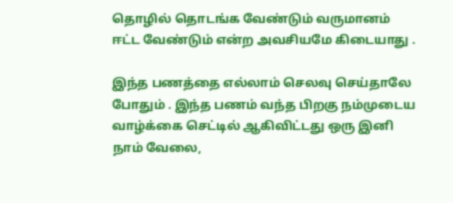தொழில் தொடங்க வேண்டும் வருமானம் ஈட்ட வேண்டும் என்ற அவசியமே கிடையாது .

இந்த பணத்தை எல்லாம் செலவு செய்தாலே போதும் . இந்த பணம் வந்த பிறகு நம்முடைய வாழ்க்கை செட்டில் ஆகிவிட்டது ஒரு இனி நாம் வேலை,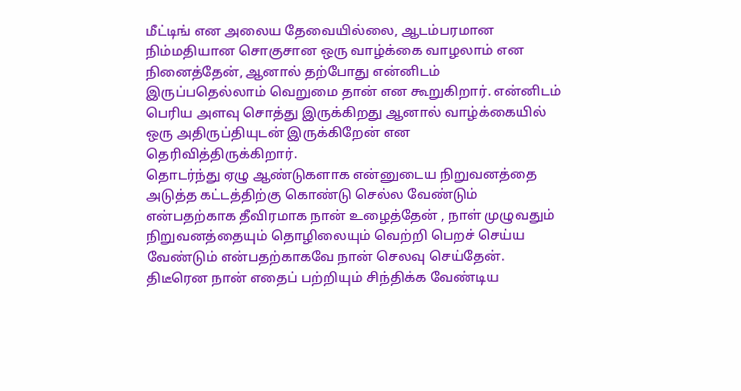மீட்டிங் என அலைய தேவையில்லை, ஆடம்பரமான நிம்மதியான சொகுசான ஒரு வாழ்க்கை வாழலாம் என நினைத்தேன், ஆனால் தற்போது என்னிடம் இருப்பதெல்லாம் வெறுமை தான் என கூறுகிறார். என்னிடம் பெரிய அளவு சொத்து இருக்கிறது ஆனால் வாழ்க்கையில் ஒரு அதிருப்தியுடன் இருக்கிறேன் என தெரிவித்திருக்கிறார்.
தொடர்ந்து ஏழு ஆண்டுகளாக என்னுடைய நிறுவனத்தை அடுத்த கட்டத்திற்கு கொண்டு செல்ல வேண்டும் என்பதற்காக தீவிரமாக நான் உழைத்தேன் , நாள் முழுவதும் நிறுவனத்தையும் தொழிலையும் வெற்றி பெறச் செய்ய வேண்டும் என்பதற்காகவே நான் செலவு செய்தேன். திடீரென நான் எதைப் பற்றியும் சிந்திக்க வேண்டிய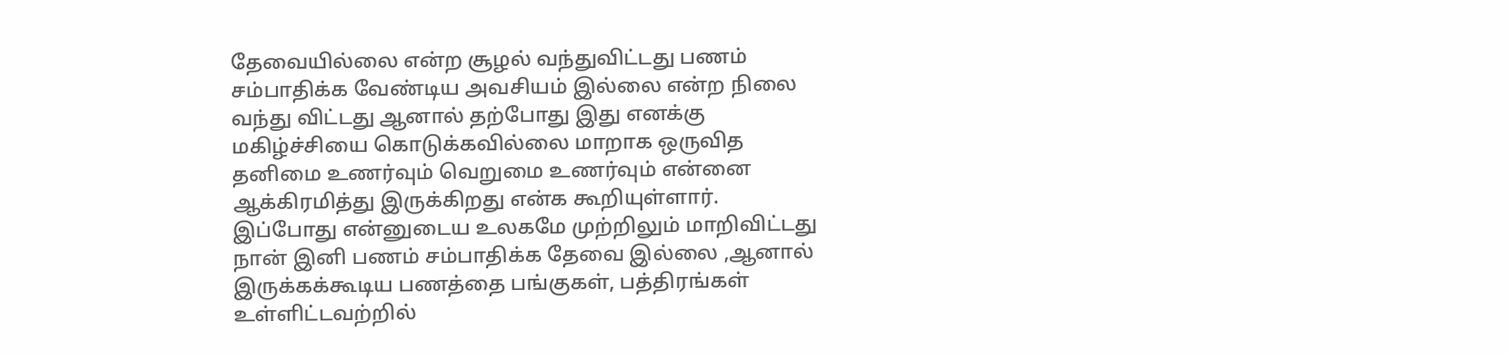தேவையில்லை என்ற சூழல் வந்துவிட்டது பணம் சம்பாதிக்க வேண்டிய அவசியம் இல்லை என்ற நிலை வந்து விட்டது ஆனால் தற்போது இது எனக்கு மகிழ்ச்சியை கொடுக்கவில்லை மாறாக ஒருவித தனிமை உணர்வும் வெறுமை உணர்வும் என்னை ஆக்கிரமித்து இருக்கிறது என்க கூறியுள்ளார்.
இப்போது என்னுடைய உலகமே முற்றிலும் மாறிவிட்டது நான் இனி பணம் சம்பாதிக்க தேவை இல்லை ,ஆனால் இருக்கக்கூடிய பணத்தை பங்குகள், பத்திரங்கள் உள்ளிட்டவற்றில்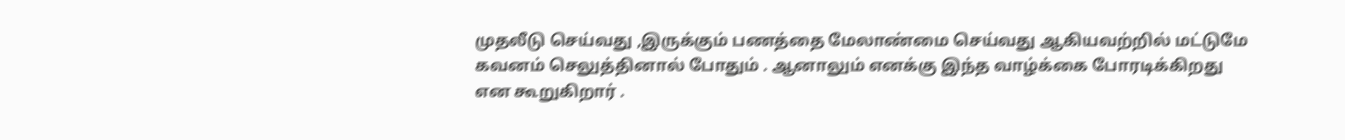முதலீடு செய்வது ,இருக்கும் பணத்தை மேலாண்மை செய்வது ஆகியவற்றில் மட்டுமே கவனம் செலுத்தினால் போதும் . ஆனாலும் எனக்கு இந்த வாழ்க்கை போரடிக்கிறது என கூறுகிறார் .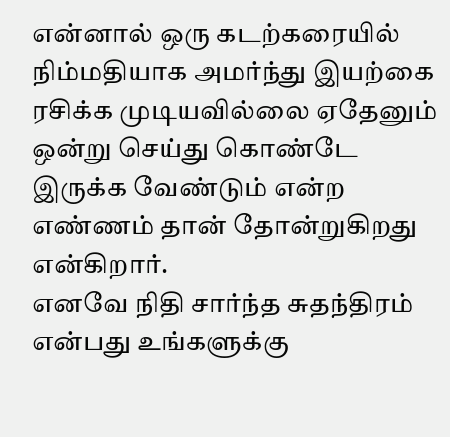என்னால் ஒரு கடற்கரையில் நிம்மதியாக அமர்ந்து இயற்கை ரசிக்க முடியவில்லை ஏதேனும் ஒன்று செய்து கொண்டே இருக்க வேண்டும் என்ற எண்ணம் தான் தோன்றுகிறது என்கிறார்.
எனவே நிதி சார்ந்த சுதந்திரம் என்பது உங்களுக்கு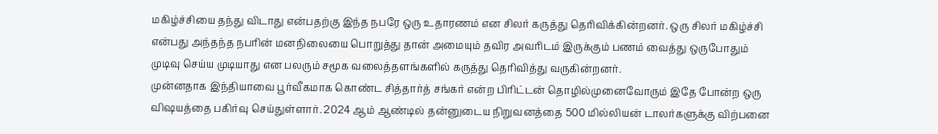மகிழ்ச்சியை தந்து விடாது என்பதற்கு இந்த நபரே ஒரு உதாரணம் என சிலர் கருத்து தெரிவிக்கின்றனர். ஒரு சிலர் மகிழ்ச்சி என்பது அந்தந்த நபரின் மனநிலையை பொறுத்து தான் அமையும் தவிர அவரிடம் இருக்கும் பணம் வைத்து ஒருபோதும் முடிவு செய்ய முடியாது என பலரும் சமூக வலைத்தளங்களில் கருத்து தெரிவித்து வருகின்றனர்.
முன்னதாக இந்தியாவை பூர்வீகமாக கொண்ட சித்தார்த் சங்கர் என்ற பிரிட்டன் தொழில்முனைவோரும் இதே போன்ற ஒரு விஷயத்தை பகிர்வு செய்துள்ளார். 2024 ஆம் ஆண்டில் தன்னுடைய நிறுவனத்தை 500 மில்லியன் டாலர்களுக்கு விற்பனை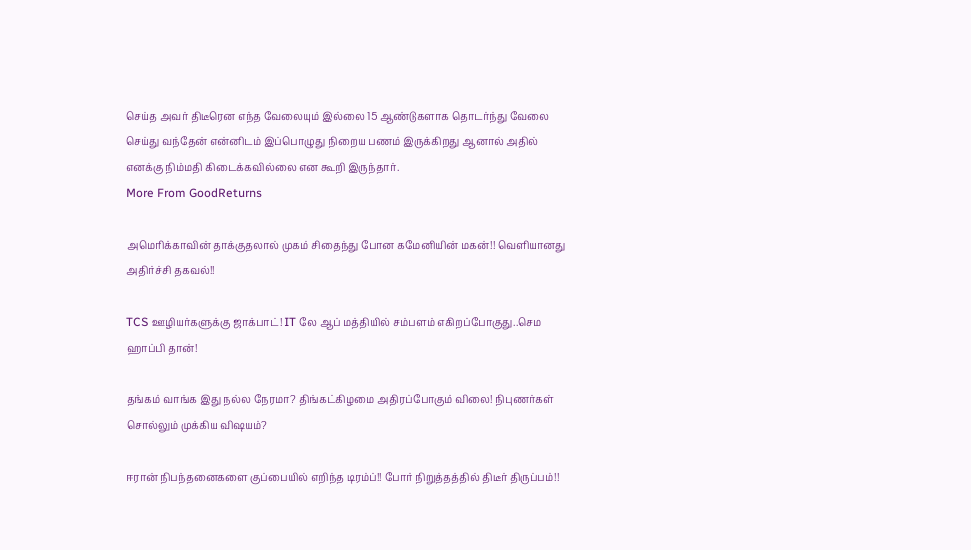செய்த அவர் திடீரென எந்த வேலையும் இல்லை 15 ஆண்டுகளாக தொடர்ந்து வேலை செய்து வந்தேன் என்னிடம் இப்பொழுது நிறைய பணம் இருக்கிறது ஆனால் அதில் எனக்கு நிம்மதி கிடைக்கவில்லை என கூறி இருந்தார்.
More From GoodReturns

அமெரிக்காவின் தாக்குதலால் முகம் சிதைந்து போன கமேனியின் மகன்!! வெளியானது அதிர்ச்சி தகவல்!!

TCS ஊழியர்களுக்கு ஜாக்பாட்! IT லே ஆப் மத்தியில் சம்பளம் எகிறப்போகுது..செம ஹாப்பி தான்!

தங்கம் வாங்க இது நல்ல நேரமா? திங்கட்கிழமை அதிரப்போகும் விலை! நிபுணர்கள் சொல்லும் முக்கிய விஷயம்?

ஈரான் நிபந்தனைகளை குப்பையில் எறிந்த டிரம்ப்!! போர் நிறுத்தத்தில் திடீர் திருப்பம்!!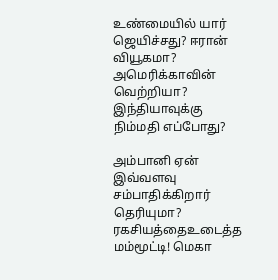உண்மையில் யார் ஜெயிச்சது? ஈரான் வியூகமா? அமெரிக்காவின் வெற்றியா? இந்தியாவுக்கு நிம்மதி எப்போது?

அம்பானி ஏன் இவ்வளவு சம்பாதிக்கிறார் தெரியுமா? ரகசியத்தைஉடைத்த மம்மூட்டி! மெகா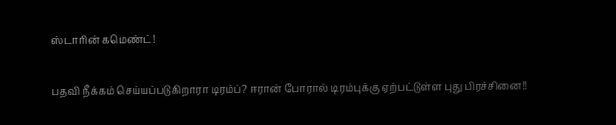ஸ்டாரின் கமெண்ட்!

பதவி நீக்கம் செய்யப்படுகிறாரா டிரம்ப்? ஈரான் போரால் டிரம்புக்கு ஏற்பட்டுள்ள புது பிரச்சினை!!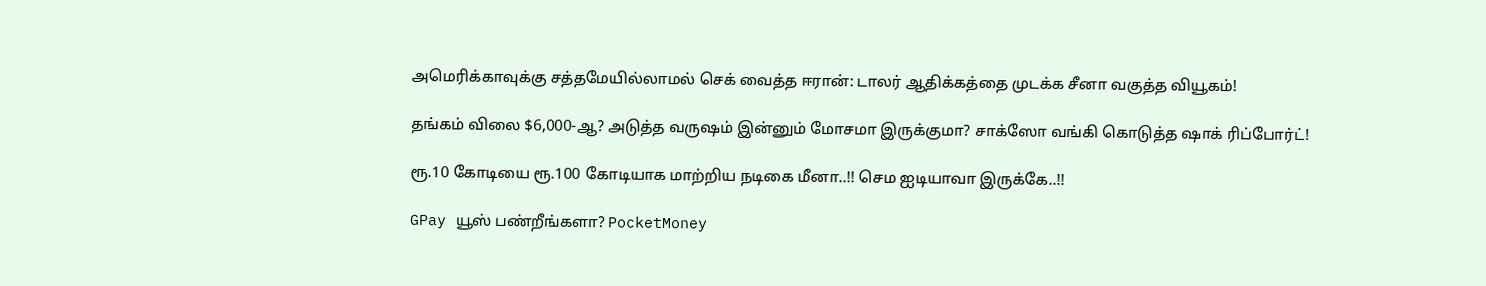அமெரிக்காவுக்கு சத்தமேயில்லாமல் செக் வைத்த ஈரான்: டாலர் ஆதிக்கத்தை முடக்க சீனா வகுத்த வியூகம்!

தங்கம் விலை $6,000-ஆ? அடுத்த வருஷம் இன்னும் மோசமா இருக்குமா? சாக்ஸோ வங்கி கொடுத்த ஷாக் ரிப்போர்ட்!

ரூ.10 கோடியை ரூ.100 கோடியாக மாற்றிய நடிகை மீனா..!! செம ஐடியாவா இருக்கே..!!

GPay யூஸ் பண்றீங்களா? PocketMoney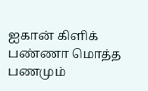ஐகான் கிளிக் பண்ணா மொத்த பணமும்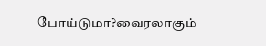போய்டுமா?வைரலாகும்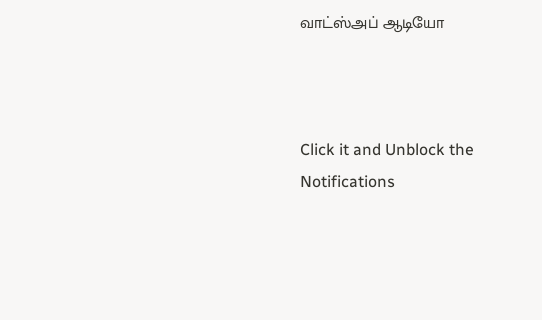வாட்ஸ்அப் ஆடியோ



Click it and Unblock the Notifications